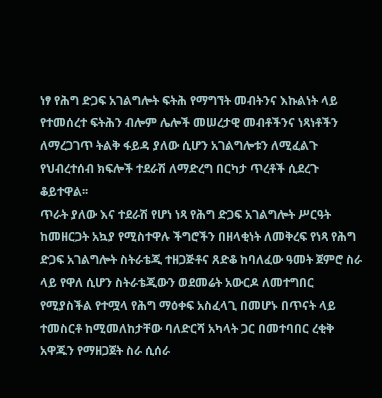ነፃ የሕግ ድጋፍ አገልግሎት ፍትሕ የማግኘት መብትንና እኩልነት ላይ የተመሰረተ ፍትሕን ብሎም ሌሎች መሠረታዊ መብቶችንና ነጻነቶችን ለማረጋገጥ ትልቅ ፋይዳ ያለው ሲሆን አገልግሎቱን ለሚፈልጉ የህብረተሰብ ክፍሎች ተደራሽ ለማድረግ በርካታ ጥረቶች ሲደረጉ ቆይተዋል፡፡
ጥራት ያለው እና ተደራሽ የሆነ ነጻ የሕግ ድጋፍ አገልግሎት ሥርዓት ከመዘርጋት አኳያ የሚስተዋሉ ችግሮችን በዘላቂነት ለመቅረፍ የነጻ የሕግ ድጋፍ አገልግሎት ስትራቴጂ ተዘጋጅቶና ጸድቆ ከባለፈው ዓመት ጀምሮ ስራ ላይ የዋለ ሲሆን ስትራቴጂውን ወደመሬት አውርዶ ለመተግበር የሚያስችል የተሟላ የሕግ ማዕቀፍ አስፈላጊ በመሆኑ በጥናት ላይ ተመስርቶ ከሚመለከታቸው ባለድርሻ አካላት ጋር በመተባበር ረቂቅ አዋጁን የማዘጋጀት ስራ ሲሰራ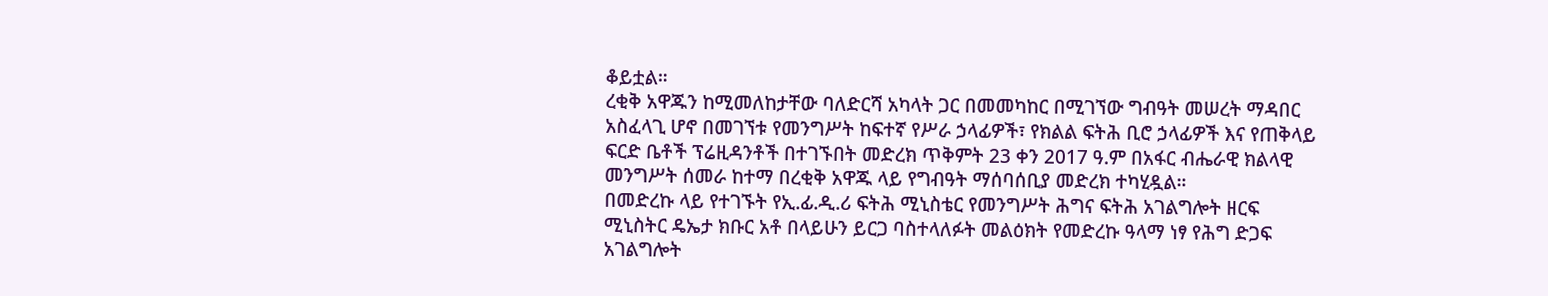ቆይቷል።
ረቂቅ አዋጁን ከሚመለከታቸው ባለድርሻ አካላት ጋር በመመካከር በሚገኘው ግብዓት መሠረት ማዳበር አስፈላጊ ሆኖ በመገኘቱ የመንግሥት ከፍተኛ የሥራ ኃላፊዎች፣ የክልል ፍትሕ ቢሮ ኃላፊዎች እና የጠቅላይ ፍርድ ቤቶች ፕሬዚዳንቶች በተገኙበት መድረክ ጥቅምት 23 ቀን 2017 ዓ.ም በአፋር ብሔራዊ ክልላዊ መንግሥት ሰመራ ከተማ በረቂቅ አዋጁ ላይ የግብዓት ማሰባሰቢያ መድረክ ተካሂዷል።
በመድረኩ ላይ የተገኙት የኢ.ፊ.ዲ.ሪ ፍትሕ ሚኒስቴር የመንግሥት ሕግና ፍትሕ አገልግሎት ዘርፍ ሚኒስትር ዴኤታ ክቡር አቶ በላይሁን ይርጋ ባስተላለፉት መልዕክት የመድረኩ ዓላማ ነፃ የሕግ ድጋፍ አገልግሎት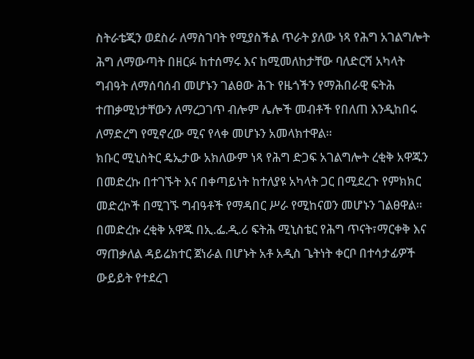ስትራቴጂን ወደስራ ለማስገባት የሚያስችል ጥራት ያለው ነጻ የሕግ አገልግሎት ሕግ ለማውጣት በዘርፉ ከተሰማሩ እና ከሚመለከታቸው ባለድርሻ አካላት ግብዓት ለማሰባሰብ መሆኑን ገልፀው ሕጉ የዜጎችን የማሕበራዊ ፍትሕ ተጠቃሚነታቸውን ለማረጋገጥ ብሎም ሌሎች መብቶች የበለጠ እንዲከበሩ ለማድረግ የሚኖረው ሚና የላቀ መሆኑን አመላክተዋል።
ክቡር ሚኒስትር ዴኤታው አክለውም ነጻ የሕግ ድጋፍ አገልግሎት ረቂቅ አዋጁን በመድረኩ በተገኙት እና በቀጣይነት ከተለያዩ አካላት ጋር በሚደረጉ የምክክር መድረኮች በሚገኙ ግብዓቶች የማዳበር ሥራ የሚከናወን መሆኑን ገልፀዋል።
በመድረኩ ረቂቅ አዋጁ በኢ.ፌ.ዲ.ሪ ፍትሕ ሚኒስቴር የሕግ ጥናት፣ማርቀቅ እና ማጠቃለል ዳይሬክተር ጀነራል በሆኑት አቶ አዲስ ጌትነት ቀርቦ በተሳታፊዎች ውይይት የተደረገ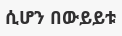ሲሆን በውይይቱ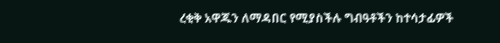ረቂቅ አዋጁን ለማዳበር የሚያስችሉ ግብዓቶችን ከተሳታፊዎች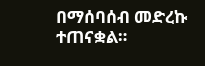በማሰባሰብ መድረኩ ተጠናቋል።